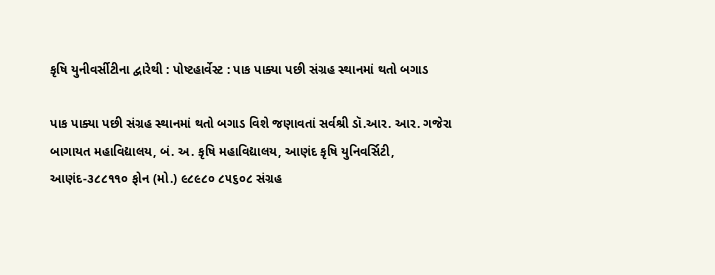કૃષિ યુનીવર્સીટીના દ્વારેથી : પોષ્ટહાર્વેસ્ટ : પાક પાક્યા પછી સંગ્રહ સ્થાનમાં થતો બગાડ

પાક પાક્યા પછી સંગ્રહ સ્થાનમાં થતો બગાડ વિશે જણાવતાં સર્વશ્રી ડૉ.આર. આર. ગજેરા બાગાયત મહાવિદ્યાલય, બં. અ. કૃષિ મહાવિદ્યાલય, આણંદ કૃષિ યુનિવર્સિટી, આણંદ-૩૮૮૧૧૦ ફોન (મો.) ૯૮૯૮૦ ૮૫૬૦૮ સંગ્રહ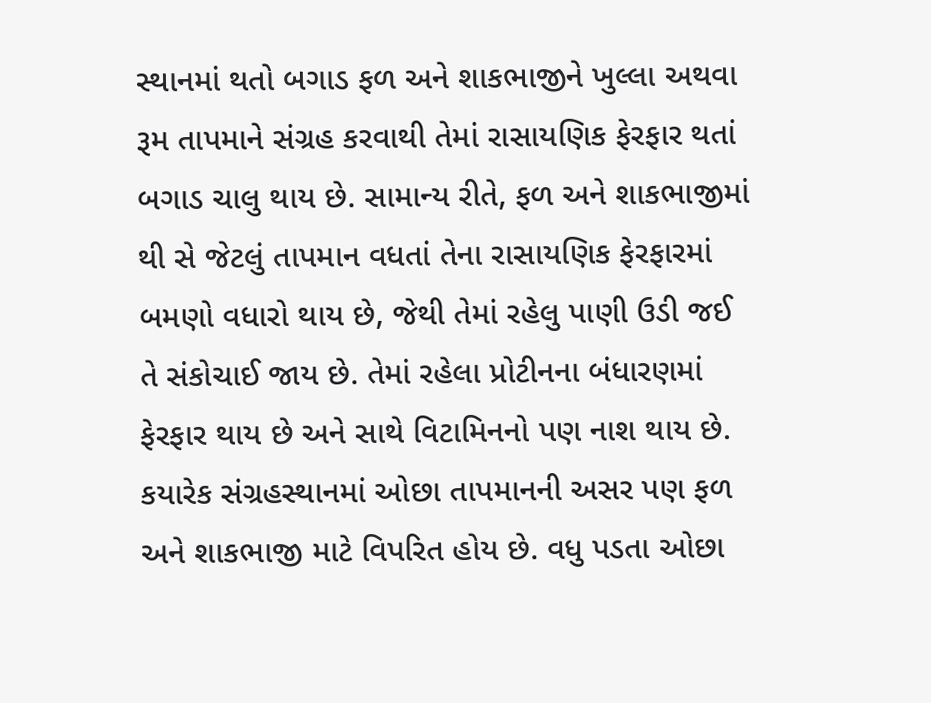સ્થાનમાં થતો બગાડ ફળ અને શાકભાજીને ખુલ્લા અથવા રૂમ તાપમાને સંગ્રહ કરવાથી તેમાં રાસાયણિક ફેરફાર થતાં બગાડ ચાલુ થાય છે. સામાન્ય રીતે, ફળ અને શાકભાજીમાં થી સે જેટલું તાપમાન વધતાં તેના રાસાયણિક ફેરફારમાં બમણો વધારો થાય છે, જેથી તેમાં રહેલુ પાણી ઉડી જઈ તે સંકોચાઈ જાય છે. તેમાં રહેલા પ્રોટીનના બંધારણમાં ફેરફાર થાય છે અને સાથે વિટામિનનો પણ નાશ થાય છે. કયારેક સંગ્રહસ્થાનમાં ઓછા તાપમાનની અસર પણ ફળ અને શાકભાજી માટે વિપરિત હોય છે. વધુ પડતા ઓછા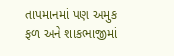તાપમાનમાં પણ અમુક ફળ અને શાકભાજીમાં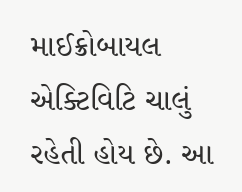માઈક્રોબાયલ એક્ટિવિટિ ચાલું રહેતી હોય છે. આ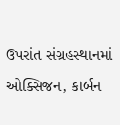ઉપરાંત સંગ્રહસ્થાનમાં ઓક્સિજન, કાર્બન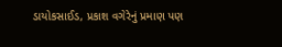ડાયોકસાઈડ, પ્રકાશ વગેરેનું પ્રમાણ પણ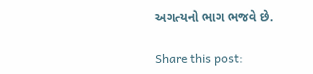અગત્યનો ભાગ ભજવે છે.

Share this post: